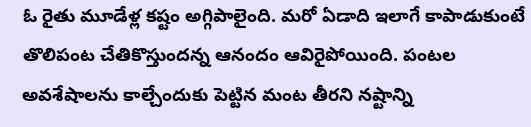ఓ రైతు మూడేళ్ల కష్టం అగ్గిపాలైంది. మరో ఏడాది ఇలాగే కాపాడుకుంటే తొలిపంట చేతికొస్తుందన్న ఆనందం ఆవిరైపోయింది. పంటల అవశేషాలను కాల్చేందుకు పెట్టిన మంట తీరని నష్టాన్ని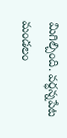మిగిల్చింది. వర్ధన్నపేట మండలం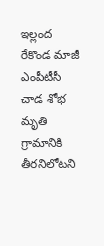ఇల్లంద
రేకొండ మాజీ ఎంపీటీసీ చాడ శోభ మృతి గ్రామానికి తీరనిలోటని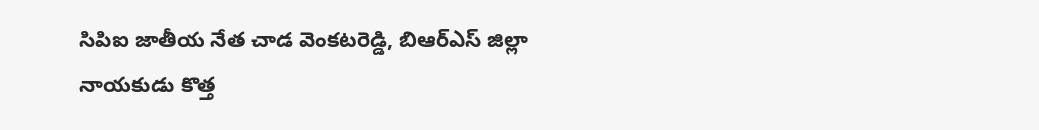సిపిఐ జాతీయ నేత చాడ వెంకటరెడ్డి, బిఆర్ఎస్ జిల్లా నాయకుడు కొత్త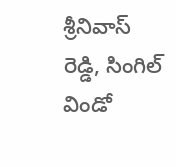శ్రీనివాస్ రెడ్డి, సింగిల్ విండో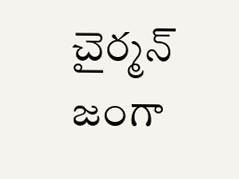చైర్మన్ జంగా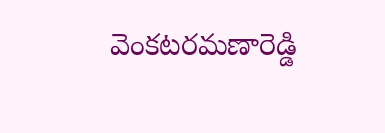వెంకటరమణారెడ్డి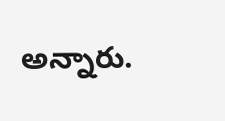అన్నారు.